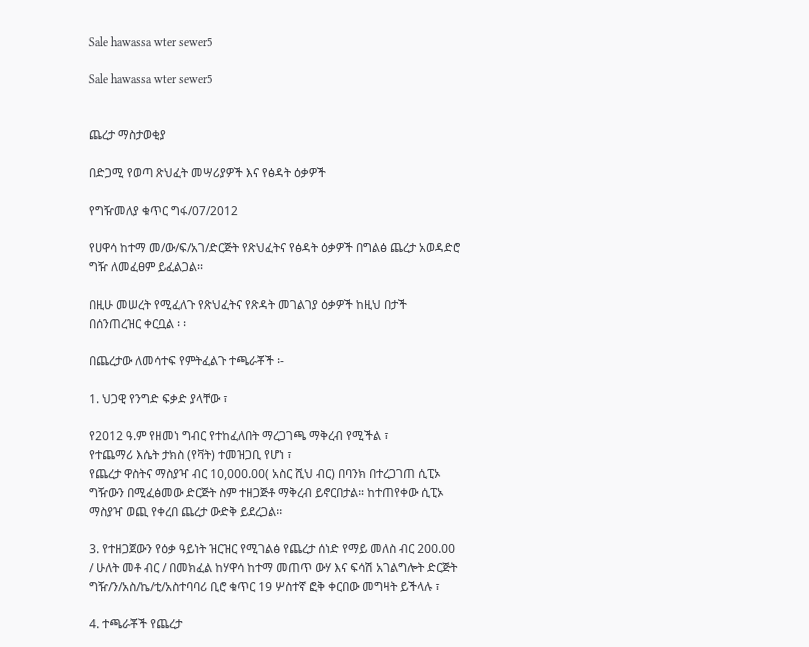Sale hawassa wter sewer5

Sale hawassa wter sewer5


ጨረታ ማስታወቂያ

በድጋሚ የወጣ ጽህፈት መሣሪያዎች እና የፅዳት ዕቃዎች

የግዥመለያ ቁጥር ግፋ/07/2012

የሀዋሳ ከተማ መ/ው/ፍ/አገ/ድርጅት የጽህፈትና የፅዳት ዕቃዎች በግልፅ ጨረታ አወዳድሮ ግዥ ለመፈፀም ይፈልጋል፡፡

በዚሁ መሠረት የሚፈለጉ የጽህፈትና የጽዳት መገልገያ ዕቃዎች ከዚህ በታች በሰንጠረዝር ቀርቧል ፡ ፡

በጨረታው ለመሳተፍ የምትፈልጉ ተጫራቾች ፡-

1. ህጋዊ የንግድ ፍቃድ ያላቸው ፣

የ2012 ዓ.ም የዘመነ ግብር የተከፈለበት ማረጋገጫ ማቅረብ የሚችል ፣
የተጨማሪ እሴት ታክስ (የቫት) ተመዝጋቢ የሆነ ፣
የጨረታ ዋስትና ማስያዣ ብር 10,000.00( አስር ሺህ ብር) በባንክ በተረጋገጠ ሲፒኦ ግዥውን በሚፈፅመው ድርጅት ስም ተዘጋጅቶ ማቅረብ ይኖርበታል። ከተጠየቀው ሲፒኦ ማስያዣ ወጪ የቀረበ ጨረታ ውድቅ ይደረጋል፡፡

3. የተዘጋጀውን የዕቃ ዓይነት ዝርዝር የሚገልፅ የጨረታ ሰነድ የማይ መለስ ብር 200.00 / ሁለት መቶ ብር / በመክፈል ከሃዋሳ ከተማ መጠጥ ውሃ እና ፍሳሽ አገልግሎት ድርጅት ግዥ/ን/አስ/ኬ/ቲ/አስተባባሪ ቢሮ ቁጥር 19 ሦስተኛ ፎቅ ቀርበው መግዛት ይችላሉ ፣

4. ተጫራቾች የጨረታ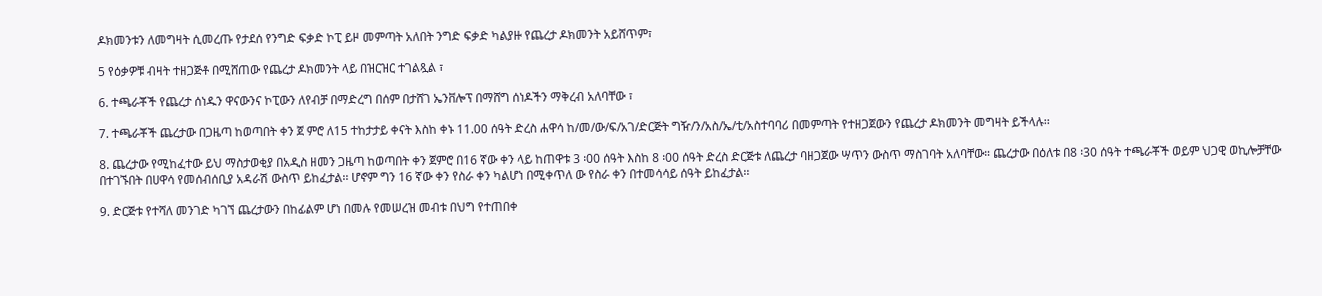ዶክመንቱን ለመግዛት ሲመረጡ የታደሰ የንግድ ፍቃድ ኮፒ ይዞ መምጣት አለበት ንግድ ፍቃድ ካልያዙ የጨረታ ዶክመንት አይሸጥም፣

5 የዕቃዎቹ ብዛት ተዘጋጅቶ በሚሸጠው የጨረታ ዶክመንት ላይ በዝርዝር ተገልጿል ፣

6. ተጫራቾች የጨረታ ሰነዱን ዋናውንና ኮፒውን ለየብቻ በማድረግ በሰም በታሸገ ኤንቨሎፕ በማሸግ ሰነዶችን ማቅረብ አለባቸው ፣

7. ተጫራቾች ጨረታው በጋዜጣ ከወጣበት ቀን ጀ ምሮ ለ15 ተከታታይ ቀናት እስከ ቀኑ 11.00 ሰዓት ድረስ ሐዋሳ ከ/መ/ው/ፍ/አገ/ድርጅት ግዥ/ን/አስ/ኤ/ቲ/አስተባባሪ በመምጣት የተዘጋጀውን የጨረታ ዶክመንት መግዛት ይችላሉ፡፡

8. ጨረታው የሚከፈተው ይህ ማስታወቂያ በአዲስ ዘመን ጋዜጣ ከወጣበት ቀን ጀምሮ በ16 ኛው ቀን ላይ ከጠዋቱ 3 ፡00 ሰዓት እስከ 8 ፡00 ሰዓት ድረስ ድርጅቱ ለጨረታ ባዘጋጀው ሣጥን ውስጥ ማስገባት አለባቸው። ጨረታው በዕለቱ በ8 ፡30 ሰዓት ተጫራቾች ወይም ህጋዊ ወኪሎቻቸው በተገኙበት በሀዋሳ የመሰብሰቢያ አዳራሽ ውስጥ ይከፈታል፡፡ ሆኖም ግን 16 ኛው ቀን የስራ ቀን ካልሆነ በሚቀጥለ ው የስራ ቀን በተመሳሳይ ሰዓት ይከፈታል፡፡

9. ድርጅቱ የተሻለ መንገድ ካገኘ ጨረታውን በከፊልም ሆነ በመሉ የመሠረዝ መብቱ በህግ የተጠበቀ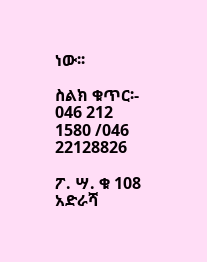ነው፡፡

ስልክ ቁጥር፡- 046 212 1580 /046 22128826

ፖ. ሣ. ቁ 108 አድራሻ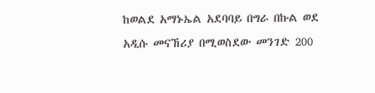ከወልደ አማኑኤል አደባባይ በግራ በኩል ወደ አዲሱ መናኸሪያ በሚወስደው መንገድ 200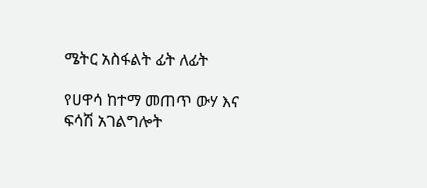ሜትር አስፋልት ፊት ለፊት

የሀዋሳ ከተማ መጠጥ ውሃ እና ፍሳሽ አገልግሎት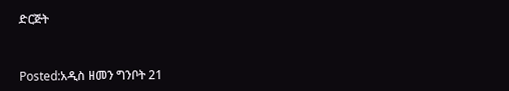ድርጅት


Posted:አዲስ ዘመን ግንቦት 21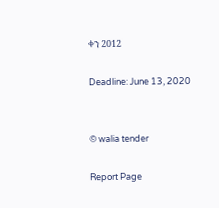ቀን 2012

Deadline: June 13, 2020


© walia tender

Report Page